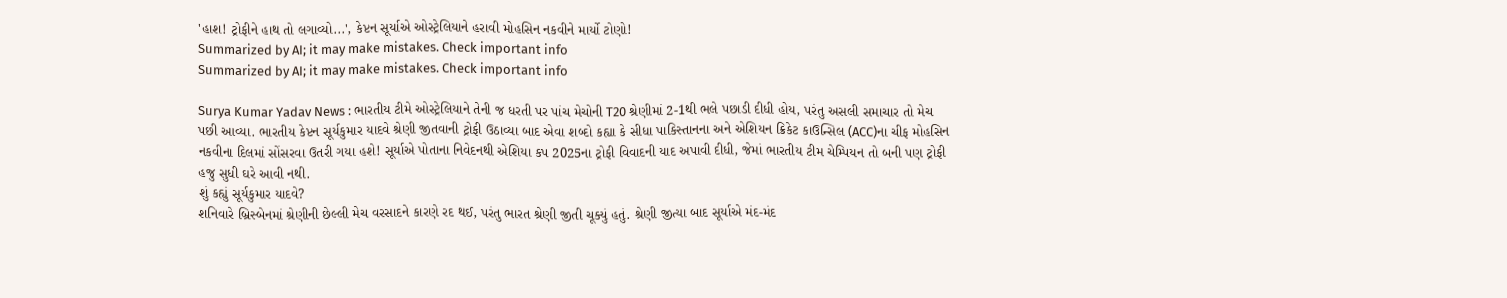'હાશ! ટ્રોફીને હાથ તો લગાવ્યો...', કેપ્ટન સૂર્યાએ ઓસ્ટ્રેલિયાને હરાવી મોહસિન નકવીને માર્યો ટોણો!
Summarized by AI; it may make mistakes. Check important info
Summarized by AI; it may make mistakes. Check important info

Surya Kumar Yadav News : ભારતીય ટીમે ઓસ્ટ્રેલિયાને તેની જ ધરતી પર પાંચ મેચોની T20 શ્રેણીમાં 2-1થી ભલે પછાડી દીધી હોય, પરંતુ અસલી સમાચાર તો મેચ પછી આવ્યા. ભારતીય કેપ્ટન સૂર્યકુમાર યાદવે શ્રેણી જીતવાની ટ્રોફી ઉઠાવ્યા બાદ એવા શબ્દો કહ્યા કે સીધા પાકિસ્તાનના અને એશિયન ક્રિકેટ કાઉન્સિલ (ACC)ના ચીફ મોહસિન નકવીના દિલમાં સોંસરવા ઉતરી ગયા હશે! સૂર્યાએ પોતાના નિવેદનથી એશિયા કપ 2025ના ટ્રોફી વિવાદની યાદ અપાવી દીધી, જેમાં ભારતીય ટીમ ચેમ્પિયન તો બની પણ ટ્રોફી હજુ સુધી ઘરે આવી નથી.
શું કહ્યું સૂર્યકુમાર યાદવે?
શનિવારે બ્રિસ્બેનમાં શ્રેણીની છેલ્લી મેચ વરસાદને કારણે રદ થઈ, પરંતુ ભારત શ્રેણી જીતી ચૂક્યું હતું. શ્રેણી જીત્યા બાદ સૂર્યાએ મંદ-મંદ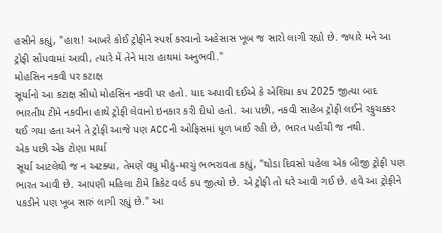હસીને કહ્યું, "હાશ! આખરે કોઈ ટ્રોફીને સ્પર્શ કરવાનો અહેસાસ ખૂબ જ સારો લાગી રહ્યો છે. જ્યારે મને આ ટ્રોફી સોંપવામાં આવી, ત્યારે મેં તેને મારા હાથમાં અનુભવી."
મોહસિન નકવી પર કટાક્ષ
સૂર્યાનો આ કટાક્ષ સીધો મોહસિન નકવી પર હતો. યાદ અપાવી દઈએ કે એશિયા કપ 2025 જીત્યા બાદ ભારતીય ટીમે નકવીના હાથે ટ્રોફી લેવાનો ઇનકાર કરી દીધો હતો. આ પછી, નકવી સાહેબ ટ્રોફી લઈને રફુચક્કર થઈ ગયા હતા અને તે ટ્રોફી આજે પણ ACCની ઓફિસમાં ધૂળ ખાઈ રહી છે, ભારત પહોંચી જ નથી.
એક પછી એક ટોણા માર્યા
સૂર્યા આટલેથી જ ન અટક્યા, તેમણે વધુ મીઠું-મરચું ભભરાવતા કહ્યું, "થોડા દિવસો પહેલા એક બીજી ટ્રોફી પણ ભારત આવી છે. આપણી મહિલા ટીમે ક્રિકેટ વર્લ્ડ કપ જીત્યો છે. એ ટ્રોફી તો ઘરે આવી ગઈ છે. હવે આ ટ્રોફીને પકડીને પણ ખૂબ સારું લાગી રહ્યું છે." આ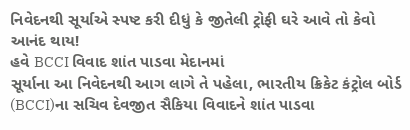નિવેદનથી સૂર્યાએ સ્પષ્ટ કરી દીધું કે જીતેલી ટ્રોફી ઘરે આવે તો કેવો આનંદ થાય!
હવે BCCI વિવાદ શાંત પાડવા મેદાનમાં
સૂર્યાના આ નિવેદનથી આગ લાગે તે પહેલા, ભારતીય ક્રિકેટ કંટ્રોલ બોર્ડ (BCCI)ના સચિવ દેવજીત સૈકિયા વિવાદને શાંત પાડવા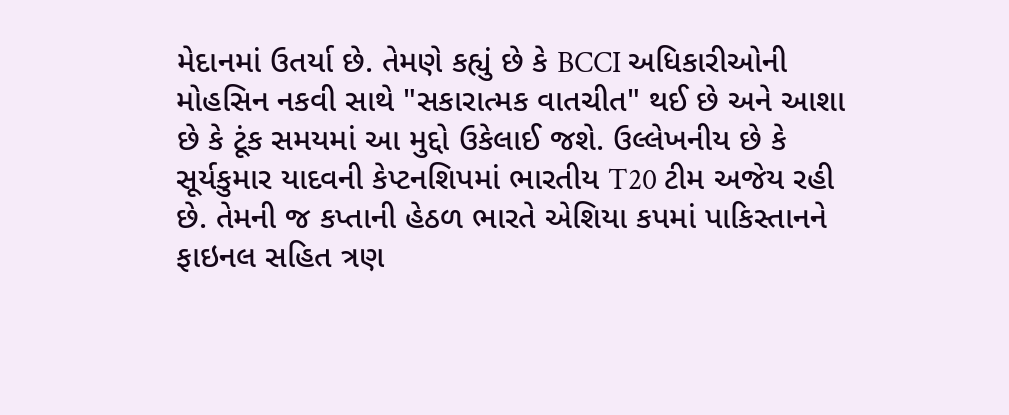મેદાનમાં ઉતર્યા છે. તેમણે કહ્યું છે કે BCCI અધિકારીઓની મોહસિન નકવી સાથે "સકારાત્મક વાતચીત" થઈ છે અને આશા છે કે ટૂંક સમયમાં આ મુદ્દો ઉકેલાઈ જશે. ઉલ્લેખનીય છે કે સૂર્યકુમાર યાદવની કેપ્ટનશિપમાં ભારતીય T20 ટીમ અજેય રહી છે. તેમની જ કપ્તાની હેઠળ ભારતે એશિયા કપમાં પાકિસ્તાનને ફાઇનલ સહિત ત્રણ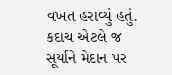વખત હરાવ્યું હતું. કદાચ એટલે જ સૂર્યાને મેદાન પર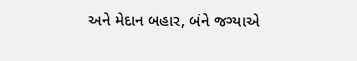અને મેદાન બહાર, બંને જગ્યાએ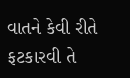વાતને કેવી રીતે ફટકારવી તે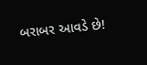બરાબર આવડે છે!